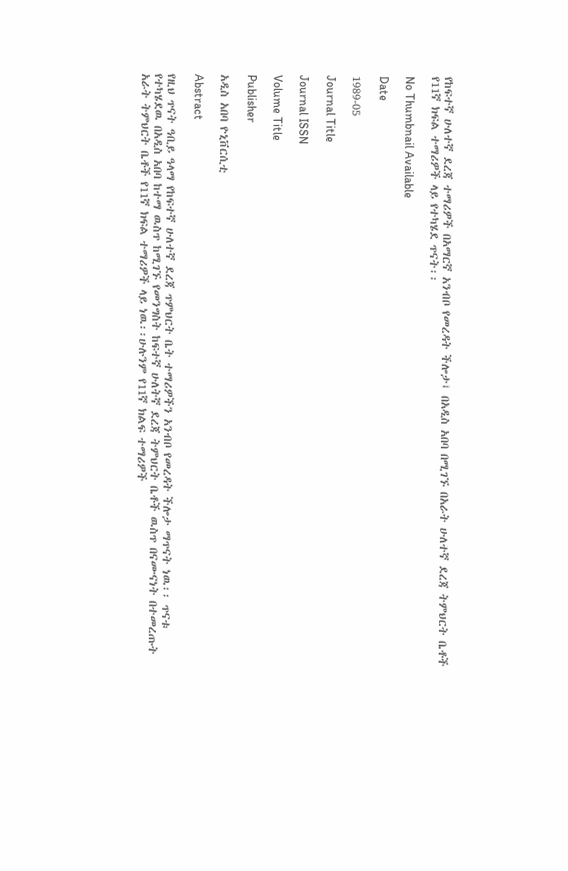የከፍተኛ ሁለተኛ ደረጃ ተማሪዎች በአማርኛ አንብቦ የመረዳት ችሎታ፤ በአዲስ አበባ በሚገኙ በአራት ሁለተኛ ደረጃ ትምህርት ቤቶች የ11ኛ ክፍል ተማሪዎች ላይ የተካሄደ ጥናት፡፡

No Thumbnail Available

Date

1989-05

Journal Title

Journal ISSN

Volume Title

Publisher

አዲስ አበባ ዮኒቨርሲቲ

Abstract

የዚህ ጥናት ዓቢይ ዓላማ የከፍተኛ ሁለተኛ ደረጃ ጥምህርት ቤት ተማሪዎችን አንብቦ የመረዳት ችሎታ ማጥናት ነዉ፡፡ ጥናቱ የተካሄደዉ በአዲስ አበባ ከተማ ዉስጥ ከሚገኙ የመንግስት ከፍተኛ ሁለትኛ ደረጃ ትምህርት ቤቶች ዉስጥ በናሙናነት በተመረጡት አራት ትምህርት ቤቶች የ11ኛ ክፍል ተማሪዎች ላይ ነዉ፡፡ሁሉንም የ11ኛ ክልፍ ተማሪዎች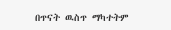በጥናት ዉስጥ ማካተትም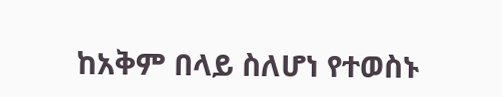ከአቅም በላይ ስለሆነ የተወስኑ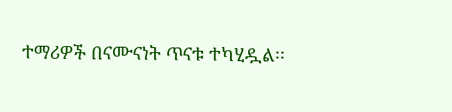ተማሪዎች በናሙናነት ጥናቱ ተካሂዷል፡፡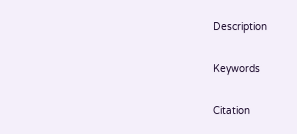Description

Keywords

Citation